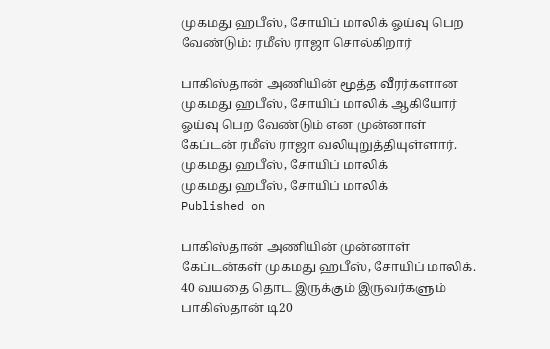முகமது ஹபீஸ், சோயிப் மாலிக் ஓய்வு பெற வேண்டும்: ரமீஸ் ராஜா சொல்கிறார்

பாகிஸ்தான் அணியின் மூத்த வீரர்களான முகமது ஹபீஸ், சோயிப் மாலிக் ஆகியோர் ஓய்வு பெற வேண்டும் என முன்னாள் கேப்டன் ரமீஸ் ராஜா வலியுறுத்தியுள்ளார்.
முகமது ஹபீஸ், சோயிப் மாலிக்
முகமது ஹபீஸ், சோயிப் மாலிக்
Published on

பாகிஸ்தான் அணியின் முன்னாள் கேப்டன்கள் முகமது ஹபீஸ், சோயிப் மாலிக். 40 வயதை தொட இருக்கும் இருவர்களும் பாகிஸ்தான் டி20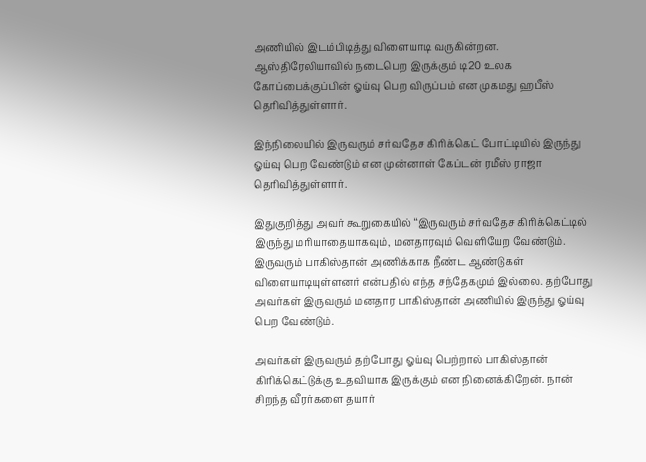அணியில் இடம்பிடித்து விளையாடி வருகின்றன. ஆஸ்திரேலியாவில் நடைபெற இருக்கும் டி20 உலக கோப்பைக்குப்பின் ஓய்வு பெற விருப்பம் என முகமது ஹபீஸ் தெரிவித்துள்ளார்.

இந்நிலையில் இருவரும் சர்வதேச கிரிக்கெட் போட்டியில் இருந்து ஓய்வு பெற வேண்டும் என முன்னாள் கேப்டன் ரமீஸ் ராஜா தெரிவித்துள்ளார்.

இதுகுறித்து அவர் கூறுகையில் ‘‘இருவரும் சர்வதேச கிரிக்கெட்டில் இருந்து மரியாதையாகவும், மனதாரவும் வெளியேற வேண்டும். இருவரும் பாகிஸ்தான் அணிக்காக நீண்ட ஆண்டுகள் விளையாடியுள்ளனர் என்பதில் எந்த சந்தேகமும் இல்லை. தற்போது அவர்கள் இருவரும் மனதார பாகிஸ்தான் அணியில் இருந்து ஓய்வு பெற வேண்டும்.

அவர்கள் இருவரும் தற்போது ஓய்வு பெற்றால் பாகிஸ்தான் கிரிக்கெட்டுக்கு உதவியாக இருக்கும் என நினைக்கிறேன். நான் சிறந்த வீரர்களை தயார்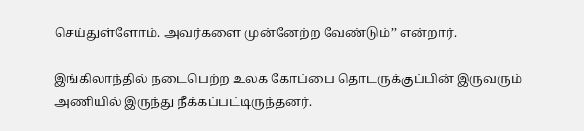செய்துள்ளோம். அவர்களை முன்னேற்ற வேண்டும்’’ என்றார்.

இங்கிலாந்தில் நடைபெற்ற உலக கோப்பை தொடருக்குப்பின் இருவரும் அணியில் இருந்து நீக்கப்பட்டிருந்தனர்.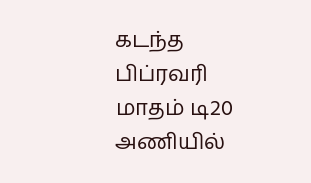கடந்த பிப்ரவரி மாதம் டி20 அணியில்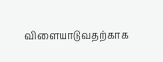விளையாடுவதற்காக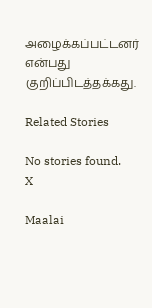அழைக்கப்பட்டனர் என்பது குறிப்பிடத்தக்கது.

Related Stories

No stories found.
X

Maalai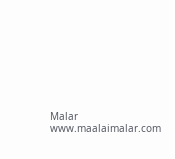Malar
www.maalaimalar.com